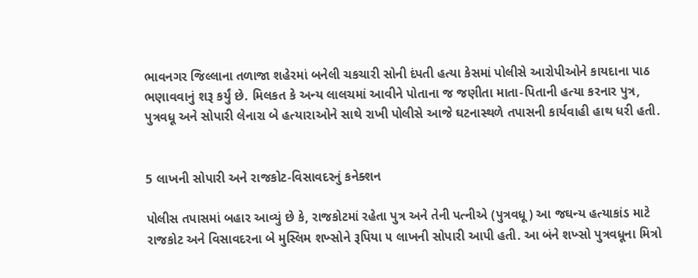ભાવનગર જિલ્લાના તળાજા શહેરમાં બનેલી ચકચારી સોની દંપતી હત્યા કેસમાં પોલીસે આરોપીઓને કાયદાના પાઠ ભણાવવાનું શરૂ કર્યું છે. મિલકત કે અન્ય લાલચમાં આવીને પોતાના જ જણીતા માતા-પિતાની હત્યા કરનાર પુત્ર, પુત્રવધૂ અને સોપારી લેનારા બે હત્યારાઓને સાથે રાખી પોલીસે આજે ઘટનાસ્થળે તપાસની કાર્યવાહી હાથ ધરી હતી.


5 લાખની સોપારી અને રાજકોટ-વિસાવદરનું કનેક્શન

પોલીસ તપાસમાં બહાર આવ્યું છે કે, રાજકોટમાં રહેતા પુત્ર અને તેની પત્નીએ (પુત્રવધૂ) આ જઘન્ય હત્યાકાંડ માટે રાજકોટ અને વિસાવદરના બે મુસ્લિમ શખ્સોને રૂપિયા ૫ લાખની સોપારી આપી હતી. આ બંને શખ્સો પુત્રવધૂના મિત્રો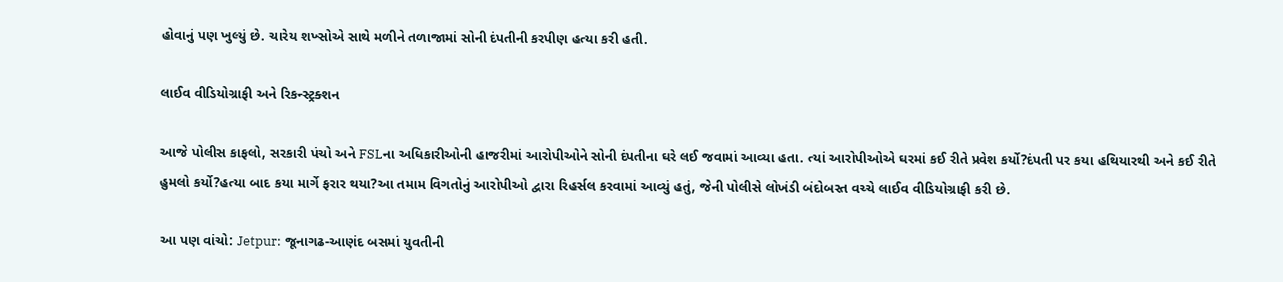હોવાનું પણ ખુલ્યું છે. ચારેય શખ્સોએ સાથે મળીને તળાજામાં સોની દંપતીની કરપીણ હત્યા કરી હતી.

લાઈવ વીડિયોગ્રાફી અને રિકન્સ્ટ્રક્શન

આજે પોલીસ કાફલો, સરકારી પંચો અને FSLના અધિકારીઓની હાજરીમાં આરોપીઓને સોની દંપતીના ઘરે લઈ જવામાં આવ્યા હતા. ત્યાં આરોપીઓએ ઘરમાં કઈ રીતે પ્રવેશ કર્યો?દંપતી પર કયા હથિયારથી અને કઈ રીતે હુમલો કર્યો?હત્યા બાદ કયા માર્ગે ફરાર થયા?આ તમામ વિગતોનું આરોપીઓ દ્વારા રિહર્સલ કરવામાં આવ્યું હતું, જેની પોલીસે લોખંડી બંદોબસ્ત વચ્ચે લાઈવ વીડિયોગ્રાફી કરી છે.

આ પણ વાંચો: Jetpur: જૂનાગઢ-આણંદ બસમાં યુવતીની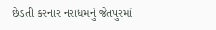છેડતી કરનાર નરાધમનું જેતપુરમાં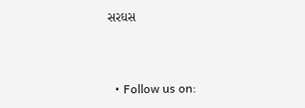સરઘસ


  • Follow us on: